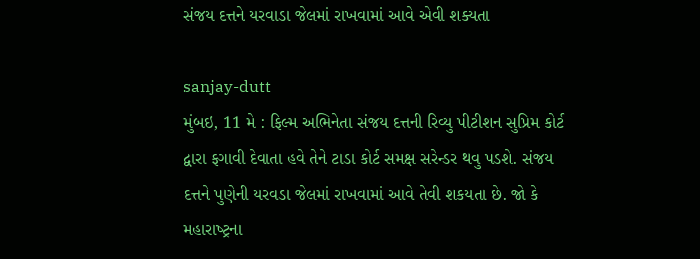સંજય દત્તને યરવાડા જેલમાં રાખવામાં આવે એવી શક્યતા

sanjay-dutt
મુંબઇ, 11 મે : ફિલ્‍મ અભિનેતા સંજય દત્તની રિવ્‍યુ પીટીશન સુપ્રિમ કોર્ટ દ્વારા ફગાવી દેવાતા હવે તેને ટાડા કોર્ટ સમક્ષ સરેન્‍ડર થવુ પડશે. સંજય દત્તને પુણેની યરવડા જેલમાં રાખવામાં આવે તેવી શકયતા છે. જો કે મહારાષ્‍ટ્રના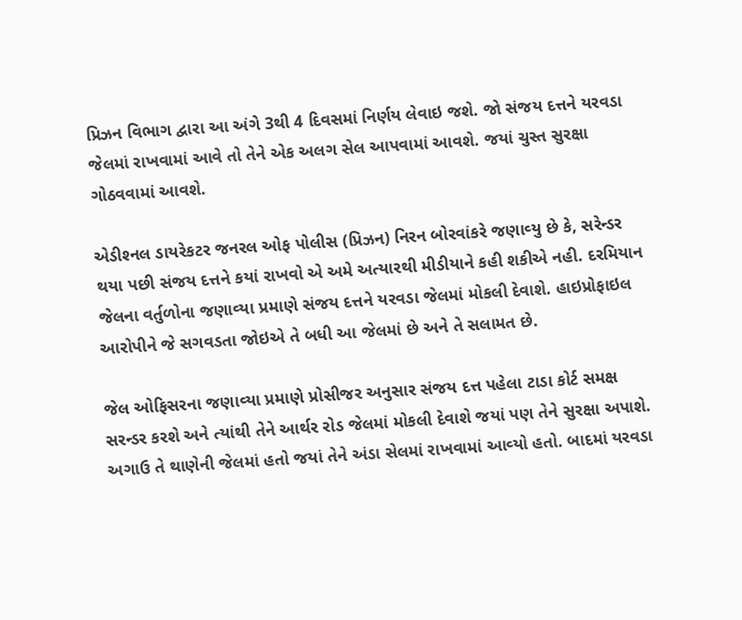પ્રિઝન વિભાગ દ્વારા આ અંગે 3થી 4 દિવસમાં નિર્ણય લેવાઇ જશે. જો સંજય દત્તને યરવડા જેલમાં રાખવામાં આવે તો તેને એક અલગ સેલ આપવામાં આવશે. જયાં ચુસ્‍ત સુરક્ષા ગોઠવવામાં આવશે.

એડીશ્‍નલ ડાયરેકટર જનરલ ઓફ પોલીસ (પ્રિઝન) નિરન બોરવાંકરે જણાવ્‍યુ છે કે, સરેન્‍ડર થયા પછી સંજય દત્તને કયાં રાખવો એ અમે અત્‍યારથી મીડીયાને કહી શકીએ નહી. દરમિયાન જેલના વર્તુળોના જણાવ્‍યા પ્રમાણે સંજય દત્તને યરવડા જેલમાં મોકલી દેવાશે. હાઇપ્રોફાઇલ આરોપીને જે સગવડતા જોઇએ તે બધી આ જેલમાં છે અને તે સલામત છે.

જેલ ઓફિસરના જણાવ્‍યા પ્રમાણે પ્રોસીજર અનુસાર સંજય દત્ત પહેલા ટાડા કોર્ટ સમક્ષ સરન્‍ડર કરશે અને ત્‍યાંથી તેને આર્થર રોડ જેલમાં મોકલી દેવાશે જયાં પણ તેને સુરક્ષા અપાશે. અગાઉ તે થાણેની જેલમાં હતો જયાં તેને અંડા સેલમાં રાખવામાં આવ્‍યો હતો. બાદમાં યરવડા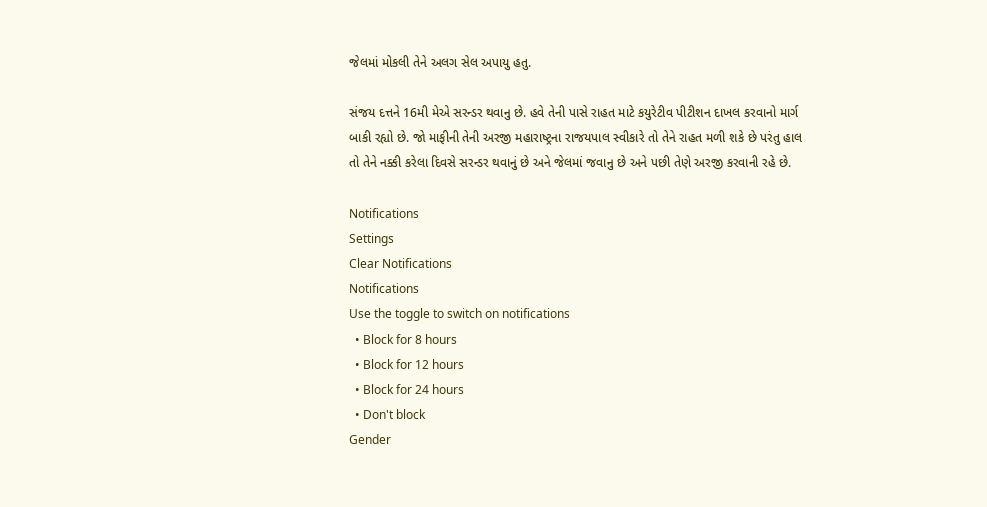જેલમાં મોકલી તેને અલગ સેલ અપાયુ હતુ.

સંજય દત્તને 16મી મેએ સરન્‍ડર થવાનુ છે. હવે તેની પાસે રાહત માટે કયુરેટીવ પીટીશન દાખલ કરવાનો માર્ગ બાકી રહ્યો છે. જો માફીની તેની અરજી મહારાષ્‍ટ્રના રાજયપાલ સ્‍વીકારે તો તેને રાહત મળી શકે છે પરંતુ હાલ તો તેને નક્કી કરેલા દિવસે સરન્‍ડર થવાનું છે અને જેલમાં જવાનુ છે અને પછી તેણે અરજી કરવાની રહે છે.

Notifications
Settings
Clear Notifications
Notifications
Use the toggle to switch on notifications
  • Block for 8 hours
  • Block for 12 hours
  • Block for 24 hours
  • Don't block
Gender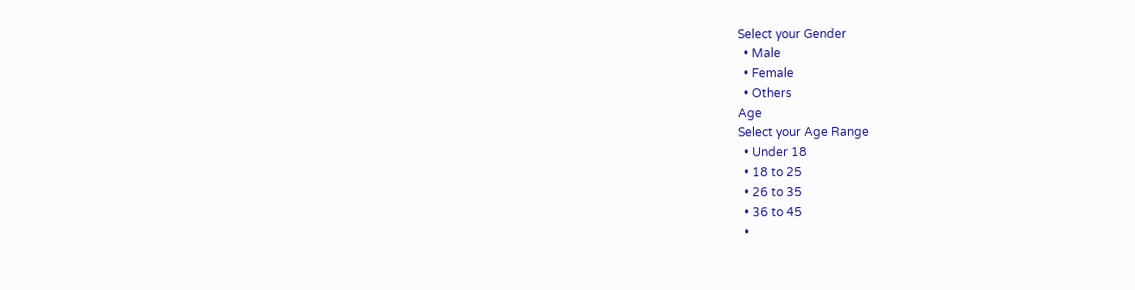Select your Gender
  • Male
  • Female
  • Others
Age
Select your Age Range
  • Under 18
  • 18 to 25
  • 26 to 35
  • 36 to 45
  •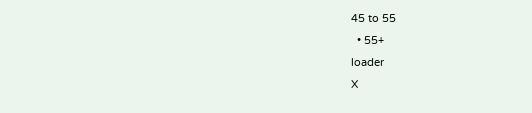45 to 55
  • 55+
loader
X